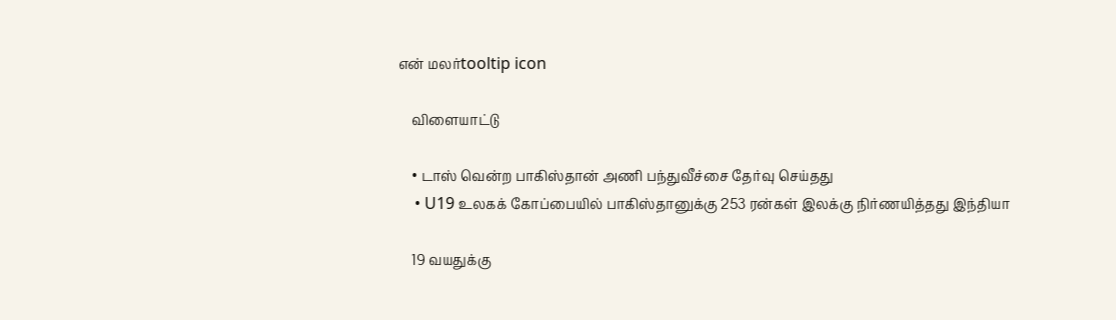என் மலர்tooltip icon

    விளையாட்டு

    • டாஸ் வென்ற பாகிஸ்தான் அணி பந்துவீச்சை தேர்வு செய்தது
    • U19 உலகக் கோப்பையில் பாகிஸ்தானுக்கு 253 ரன்கள் இலக்கு நிர்ணயித்தது இந்தியா

    19 வயதுக்கு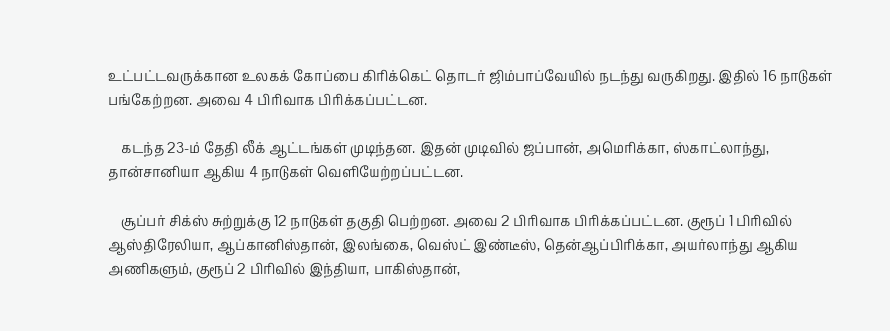உட்பட்டவருக்கான உலகக் கோப்பை கிரிக்கெட் தொடர் ஜிம்பாப்வேயில் நடந்து வருகிறது. இதில் 16 நாடுகள் பங்கேற்றன. அவை 4 பிரிவாக பிரிக்கப்பட்டன.

    கடந்த 23-ம் தேதி லீக் ஆட்டங்கள் முடிந்தன. இதன் முடிவில் ஜப்பான், அமெரிக்கா, ஸ்காட்லாந்து, தான்சானியா ஆகிய 4 நாடுகள் வெளியேற்றப்பட்டன.

    சூப்பர் சிக்ஸ் சுற்றுக்கு 12 நாடுகள் தகுதி பெற்றன. அவை 2 பிரிவாக பிரிக்கப்பட்டன. குரூப் 1 பிரிவில் ஆஸ்திரேலியா, ஆப்கானிஸ்தான், இலங்கை, வெஸ்ட் இண்டீஸ், தென்ஆப்பிரிக்கா, அயர்லாந்து ஆகிய அணிகளும், குரூப் 2 பிரிவில் இந்தியா, பாகிஸ்தான்,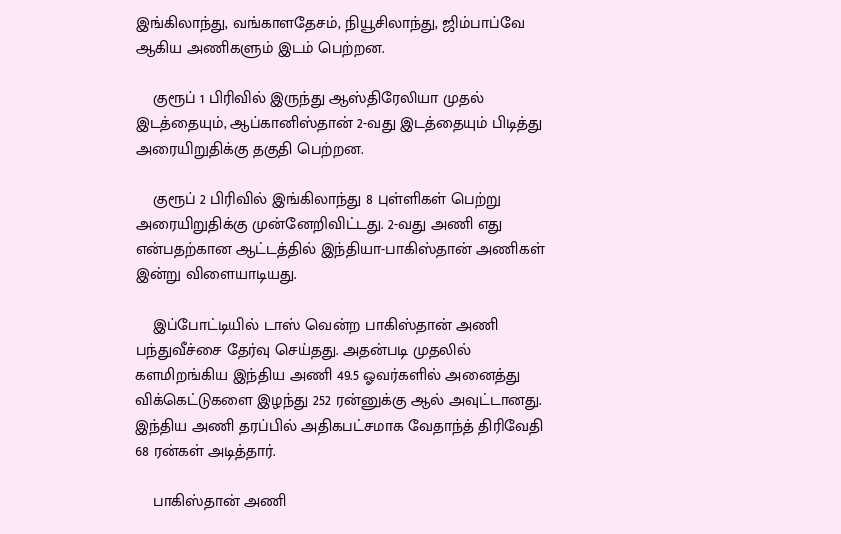இங்கிலாந்து, வங்காளதேசம், நியூசிலாந்து, ஜிம்பாப்வே ஆகிய அணிகளும் இடம் பெற்றன.

    குரூப் 1 பிரிவில் இருந்து ஆஸ்திரேலியா முதல் இடத்தையும், ஆப்கானிஸ்தான் 2-வது இடத்தையும் பிடித்து அரையிறுதிக்கு தகுதி பெற்றன.

    குரூப் 2 பிரிவில் இங்கிலாந்து 8 புள்ளிகள் பெற்று அரையிறுதிக்கு முன்னேறிவிட்டது. 2-வது அணி எது என்பதற்கான ஆட்டத்தில் இந்தியா-பாகிஸ்தான் அணிகள் இன்று விளையாடியது.

    இப்போட்டியில் டாஸ் வென்ற பாகிஸ்தான் அணி பந்துவீச்சை தேர்வு செய்தது. அதன்படி முதலில் களமிறங்கிய இந்திய அணி 49.5 ஓவர்களில் அனைத்து விக்கெட்டுகளை இழந்து 252 ரன்னுக்கு ஆல் அவுட்டானது. இந்திய அணி தரப்பில் அதிகபட்சமாக வேதாந்த் திரிவேதி 68 ரன்கள் அடித்தார்.

    பாகிஸ்தான் அணி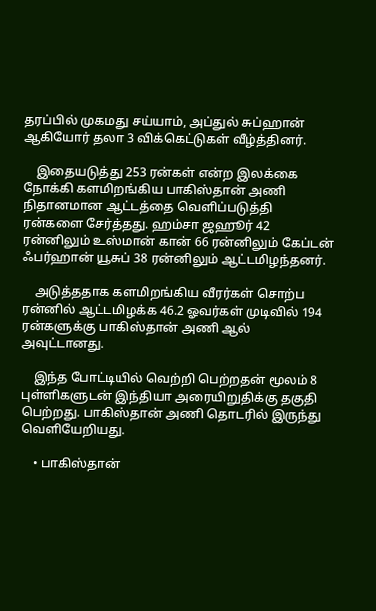தரப்பில் முகமது சய்யாம், அப்துல் சுப்ஹான் ஆகியோர் தலா 3 விக்கெட்டுகள் வீழ்த்தினர்.

    இதையடுத்து 253 ரன்கள் என்ற இலக்கை நோக்கி களமிறங்கிய பாகிஸ்தான் அணி நிதானமான ஆட்டத்தை வெளிப்படுத்தி ரன்களை சேர்த்தது. ஹம்சா ஜஹூர் 42 ரன்னிலும் உஸ்மான் கான் 66 ரன்னிலும் கேப்டன் ஃபர்ஹான் யூசுப் 38 ரன்னிலும் ஆட்டமிழந்தனர்.

    அடுத்ததாக களமிறங்கிய வீரர்கள் சொற்ப ரன்னில் ஆட்டமிழக்க 46.2 ஓவர்கள் முடிவில் 194 ரன்களுக்கு பாகிஸ்தான் அணி ஆல் அவுட்டானது.

    இந்த போட்டியில் வெற்றி பெற்றதன் மூலம் 8 புள்ளிகளுடன் இந்தியா அரையிறுதிக்கு தகுதி பெற்றது. பாகிஸ்தான் அணி தொடரில் இருந்து வெளியேறியது.

    • பாகிஸ்தான்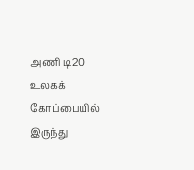அணி டி20 உலகக் கோப்பையில் இருந்து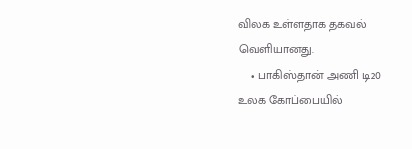விலக உள்ளதாக தகவல் வெளியானது.
    • பாகிஸ்தான் அணி டி20 உலக கோப்பையில்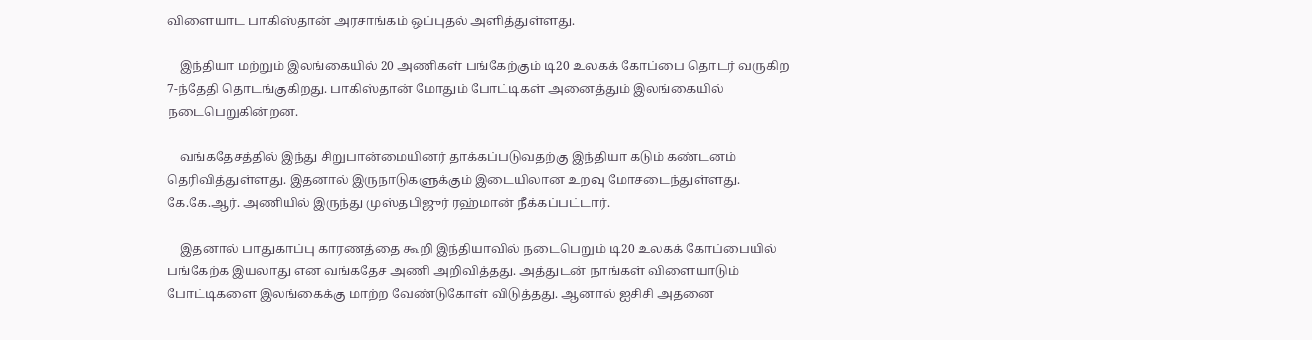விளையாட பாகிஸ்தான் அரசாங்கம் ஒப்புதல் அளித்துள்ளது.

    இந்தியா மற்றும் இலங்கையில் 20 அணிகள் பங்கேற்கும் டி20 உலகக் கோப்பை தொடர் வருகிற 7-ந்தேதி தொடங்குகிறது. பாகிஸ்தான் மோதும் போட்டிகள் அனைத்தும் இலங்கையில் நடைபெறுகின்றன.

    வங்கதேசத்தில் இந்து சிறுபான்மையினர் தாக்கப்படுவதற்கு இந்தியா கடும் கண்டனம் தெரிவித்துள்ளது. இதனால் இருநாடுகளுக்கும் இடையிலான உறவு மோசடைந்துள்ளது. கே.கே.ஆர். அணியில் இருந்து முஸ்தபிஜுர் ரஹ்மான் நீக்கப்பட்டார்.

    இதனால் பாதுகாப்பு காரணத்தை கூறி இந்தியாவில் நடைபெறும் டி20 உலகக் கோப்பையில் பங்கேற்க இயலாது என வங்கதேச அணி அறிவித்தது. அத்துடன் நாங்கள் விளையாடும் போட்டிகளை இலங்கைக்கு மாற்ற வேண்டுகோள் விடுத்தது. ஆனால் ஐசிசி அதனை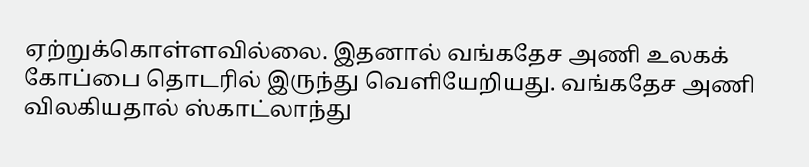ஏற்றுக்கொள்ளவில்லை. இதனால் வங்கதேச அணி உலகக் கோப்பை தொடரில் இருந்து வெளியேறியது. வங்கதேச அணி விலகியதால் ஸ்காட்லாந்து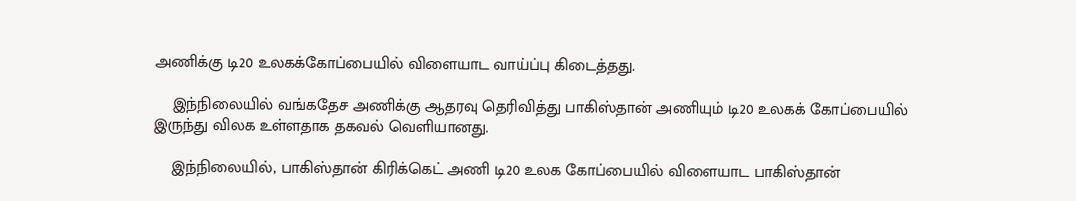அணிக்கு டி20 உலகக்கோப்பையில் விளையாட வாய்ப்பு கிடைத்தது.

    இந்நிலையில் வங்கதேச அணிக்கு ஆதரவு தெரிவித்து பாகிஸ்தான் அணியும் டி20 உலகக் கோப்பையில் இருந்து விலக உள்ளதாக தகவல் வெளியானது.

    இந்நிலையில், பாகிஸ்தான் கிரிக்கெட் அணி டி20 உலக கோப்பையில் விளையாட பாகிஸ்தான்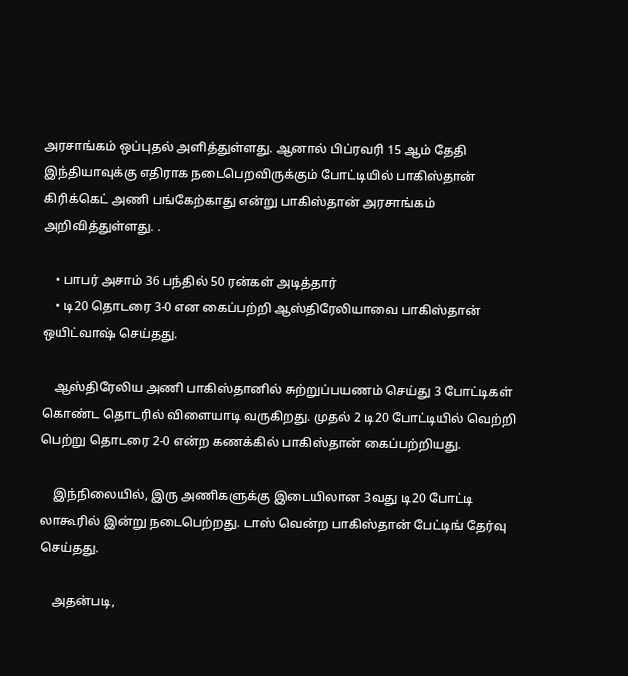அரசாங்கம் ஒப்புதல் அளித்துள்ளது. ஆனால் பிப்ரவரி 15 ஆம் தேதி இந்தியாவுக்கு எதிராக நடைபெறவிருக்கும் போட்டியில் பாகிஸ்தான் கிரிக்கெட் அணி பங்கேற்காது என்று பாகிஸ்தான் அரசாங்கம் அறிவித்துள்ளது. .

    • பாபர் அசாம் 36 பந்தில் 50 ரன்கள் அடித்தார்
    • டி20 தொடரை 3-0 என கைப்பற்றி ஆஸ்திரேலியாவை பாகிஸ்தான் ஒயிட்வாஷ் செய்தது.

    ஆஸ்திரேலிய அணி பாகிஸ்தானில் சுற்றுப்பயணம் செய்து 3 போட்டிகள் கொண்ட தொடரில் விளையாடி வருகிறது. முதல் 2 டி20 போட்டியில் வெற்றி பெற்று தொடரை 2-0 என்ற கணக்கில் பாகிஸ்தான் கைப்பற்றியது.

    இந்நிலையில், இரு அணிகளுக்கு இடையிலான 3வது டி20 போட்டி லாகூரில் இன்று நடைபெற்றது. டாஸ் வென்ற பாகிஸ்தான் பேட்டிங் தேர்வு செய்தது.

    அதன்படி,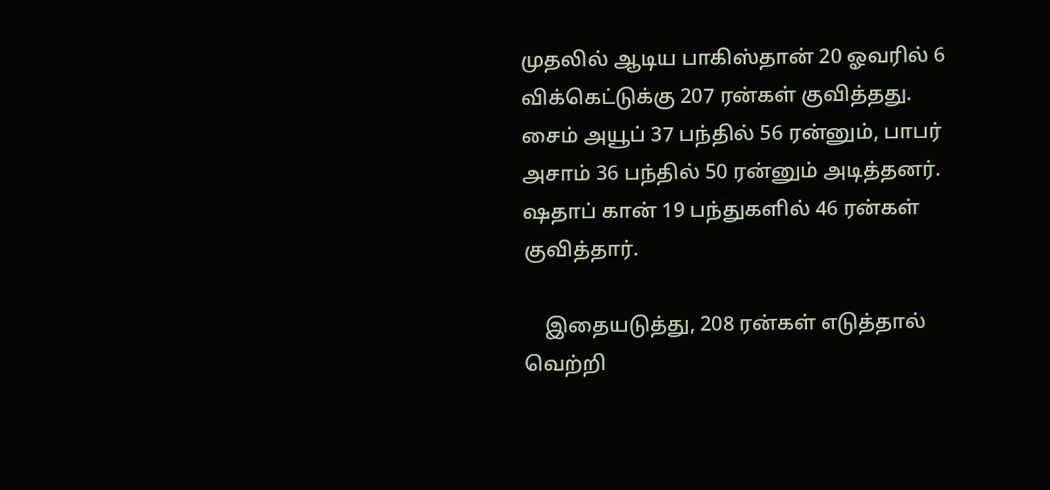முதலில் ஆடிய பாகிஸ்தான் 20 ஓவரில் 6 விக்கெட்டுக்கு 207 ரன்கள் குவித்தது. சைம் அயூப் 37 பந்தில் 56 ரன்னும், பாபர் அசாம் 36 பந்தில் 50 ரன்னும் அடித்தனர். ஷதாப் கான் 19 பந்துகளில் 46 ரன்கள் குவித்தார்.

    இதையடுத்து, 208 ரன்கள் எடுத்தால் வெற்றி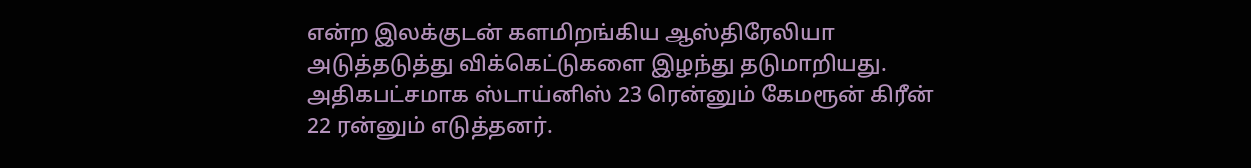என்ற இலக்குடன் களமிறங்கிய ஆஸ்திரேலியா அடுத்தடுத்து விக்கெட்டுகளை இழந்து தடுமாறியது. அதிகபட்சமாக ஸ்டாய்னிஸ் 23 ரென்னும் கேமரூன் கிரீன் 22 ரன்னும் எடுத்தனர்.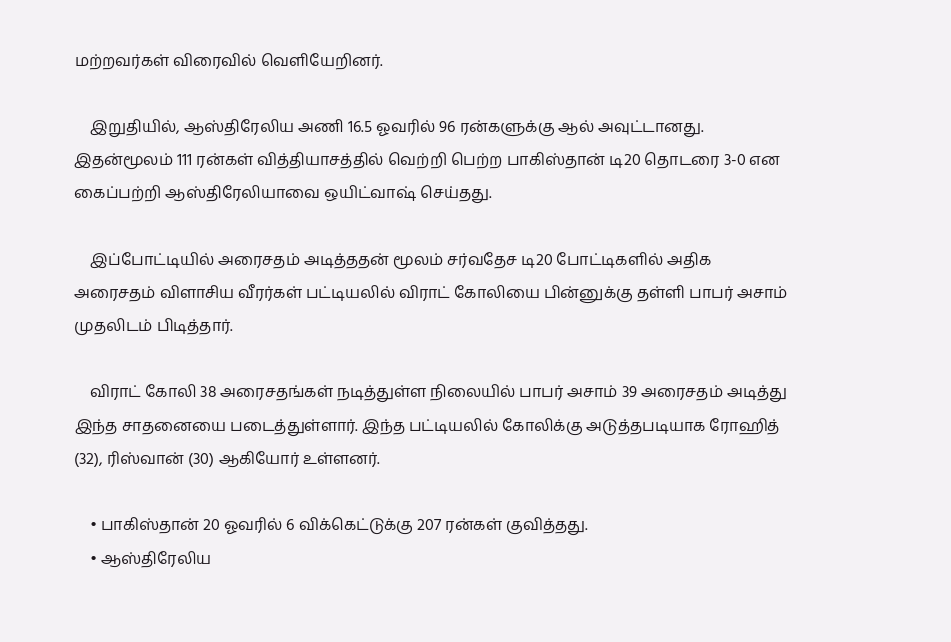மற்றவர்கள் விரைவில் வெளியேறினர்.

    இறுதியில், ஆஸ்திரேலிய அணி 16.5 ஓவரில் 96 ரன்களுக்கு ஆல் அவுட்டானது. இதன்மூலம் 111 ரன்கள் வித்தியாசத்தில் வெற்றி பெற்ற பாகிஸ்தான் டி20 தொடரை 3-0 என கைப்பற்றி ஆஸ்திரேலியாவை ஒயிட்வாஷ் செய்தது.

    இப்போட்டியில் அரைசதம் அடித்ததன் மூலம் சர்வதேச டி20 போட்டிகளில் அதிக அரைசதம் விளாசிய வீரர்கள் பட்டியலில் விராட் கோலியை பின்னுக்கு தள்ளி பாபர் அசாம் முதலிடம் பிடித்தார்.

    விராட் கோலி 38 அரைசதங்கள் நடித்துள்ள நிலையில் பாபர் அசாம் 39 அரைசதம் அடித்து இந்த சாதனையை படைத்துள்ளார். இந்த பட்டியலில் கோலிக்கு அடுத்தபடியாக ரோஹித் (32), ரிஸ்வான் (30) ஆகியோர் உள்ளனர்.

    • பாகிஸ்தான் 20 ஓவரில் 6 விக்கெட்டுக்கு 207 ரன்கள் குவித்தது.
    • ஆஸ்திரேலிய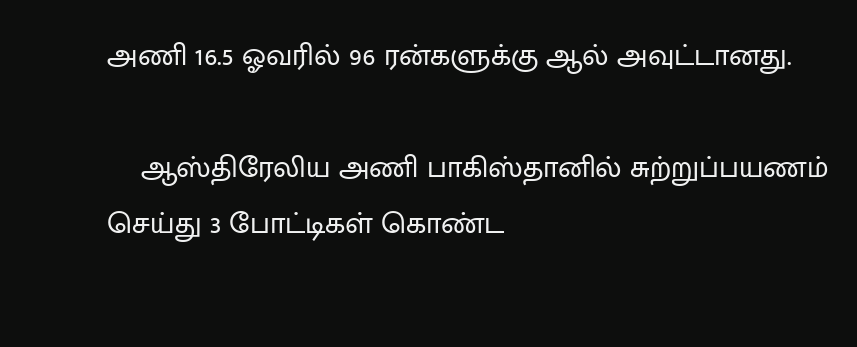அணி 16.5 ஓவரில் 96 ரன்களுக்கு ஆல் அவுட்டானது.

    ஆஸ்திரேலிய அணி பாகிஸ்தானில் சுற்றுப்பயணம் செய்து 3 போட்டிகள் கொண்ட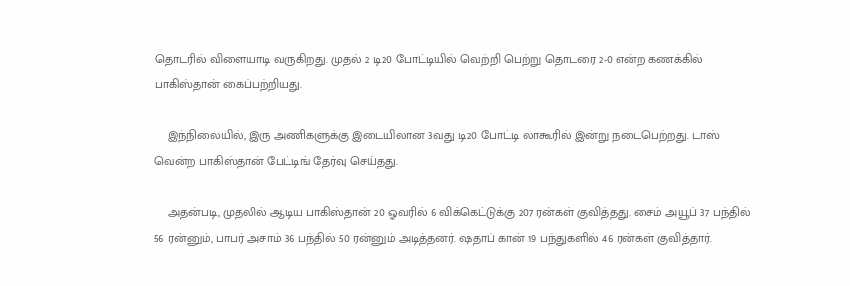தொடரில் விளையாடி வருகிறது. முதல் 2 டி20 போட்டியில் வெற்றி பெற்று தொடரை 2-0 என்ற கணக்கில் பாகிஸ்தான் கைப்பற்றியது.

    இந்நிலையில், இரு அணிகளுக்கு இடையிலான 3வது டி20 போட்டி லாகூரில் இன்று நடைபெற்றது. டாஸ் வென்ற பாகிஸ்தான் பேட்டிங் தேர்வு செய்தது.

    அதன்படி, முதலில் ஆடிய பாகிஸ்தான் 20 ஓவரில் 6 விக்கெட்டுக்கு 207 ரன்கள் குவித்தது. சைம் அயூப் 37 பந்தில் 56 ரன்னும், பாபர் அசாம் 36 பந்தில் 50 ரன்னும் அடித்தனர். ஷதாப் கான் 19 பந்துகளில் 46 ரன்கள் குவித்தார்.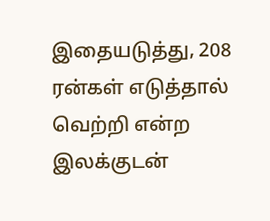இதையடுத்து, 208 ரன்கள் எடுத்தால் வெற்றி என்ற இலக்குடன்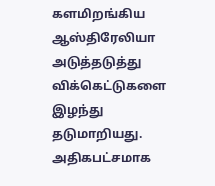களமிறங்கிய ஆஸ்திரேலியா அடுத்தடுத்து விக்கெட்டுகளை இழந்து தடுமாறியது. அதிகபட்சமாக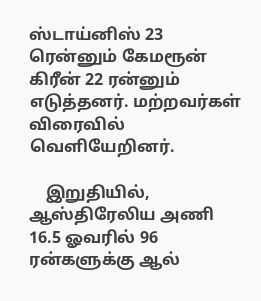ஸ்டாய்னிஸ் 23 ரென்னும் கேமரூன் கிரீன் 22 ரன்னும் எடுத்தனர். மற்றவர்கள் விரைவில் வெளியேறினர்.

    இறுதியில், ஆஸ்திரேலிய அணி 16.5 ஓவரில் 96 ரன்களுக்கு ஆல்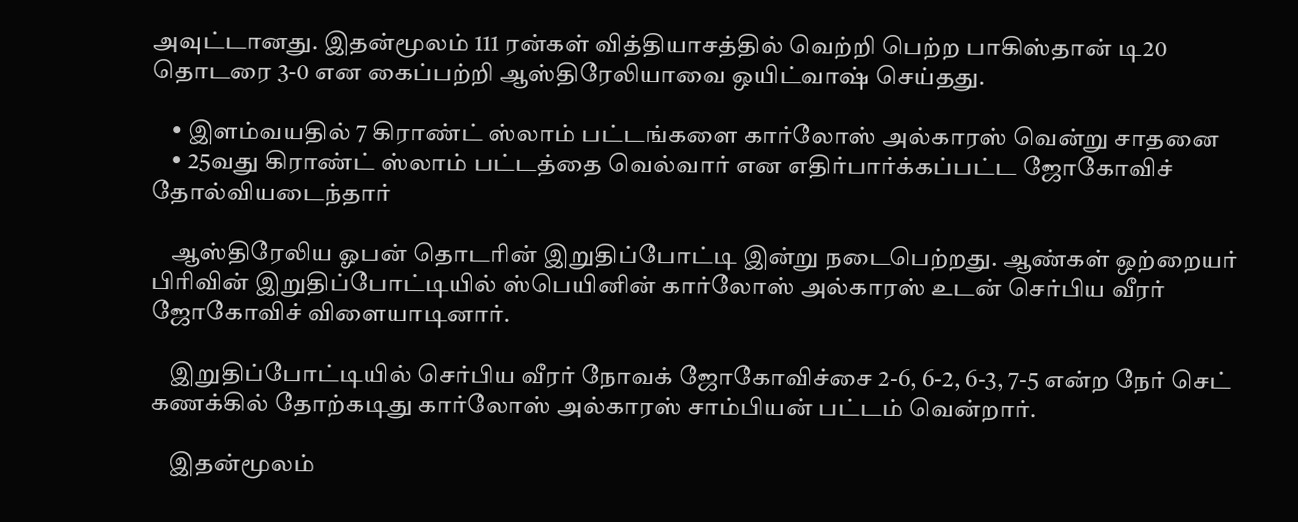அவுட்டானது. இதன்மூலம் 111 ரன்கள் வித்தியாசத்தில் வெற்றி பெற்ற பாகிஸ்தான் டி20 தொடரை 3-0 என கைப்பற்றி ஆஸ்திரேலியாவை ஒயிட்வாஷ் செய்தது.

    • இளம்வயதில் 7 கிராண்ட் ஸ்லாம் பட்டங்களை கார்லோஸ் அல்காரஸ் வென்று சாதனை
    • 25வது கிராண்ட் ஸ்லாம் பட்டத்தை வெல்வார் என எதிர்பார்க்கப்பட்ட ஜோகோவிச் தோல்வியடைந்தார்

    ஆஸ்திரேலிய ஓபன் தொடரின் இறுதிப்போட்டி இன்று நடைபெற்றது. ஆண்கள் ஒற்றையர் பிரிவின் இறுதிப்போட்டியில் ஸ்பெயினின் கார்லோஸ் அல்காரஸ் உடன் செர்பிய வீரர் ஜோகோவிச் விளையாடினார்.

    இறுதிப்போட்டியில் செர்பிய வீரர் நோவக் ஜோகோவிச்சை 2-6, 6-2, 6-3, 7-5 என்ற நேர் செட் கணக்கில் தோற்கடிது கார்லோஸ் அல்காரஸ் சாம்பியன் பட்டம் வென்றார்.

    இதன்மூலம்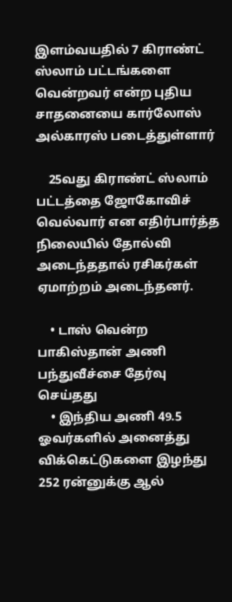இளம்வயதில் 7 கிராண்ட் ஸ்லாம் பட்டங்களை வென்றவர் என்ற புதிய சாதனையை கார்லோஸ் அல்காரஸ் படைத்துள்ளார்

    25வது கிராண்ட் ஸ்லாம் பட்டத்தை ஜோகோவிச் வெல்வார் என எதிர்பார்த்த நிலையில் தோல்வி அடைந்ததால் ரசிகர்கள் ஏமாற்றம் அடைந்தனர்.

    • டாஸ் வென்ற பாகிஸ்தான் அணி பந்துவீச்சை தேர்வு செய்தது
    • இந்திய அணி 49.5 ஓவர்களில் அனைத்து விக்கெட்டுகளை இழந்து 252 ரன்னுக்கு ஆல்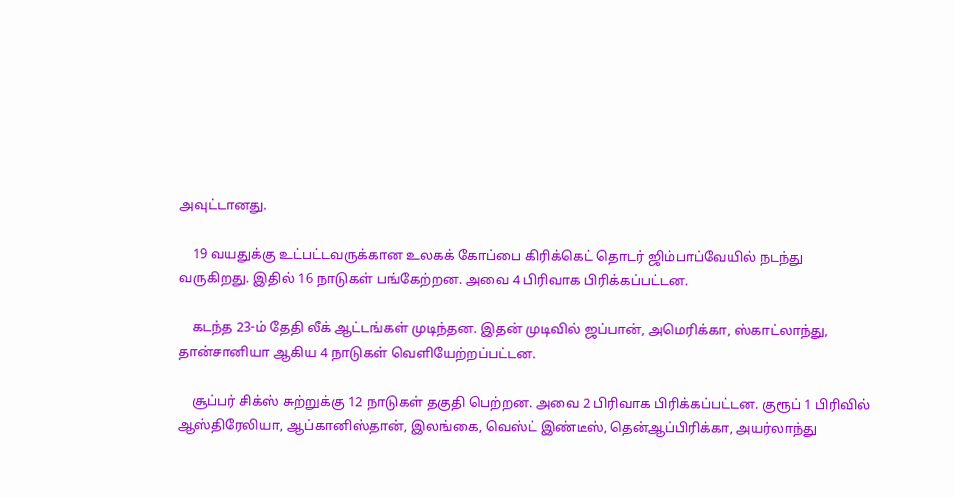அவுட்டானது.

    19 வயதுக்கு உட்பட்டவருக்கான உலகக் கோப்பை கிரிக்கெட் தொடர் ஜிம்பாப்வேயில் நடந்து வருகிறது. இதில் 16 நாடுகள் பங்கேற்றன. அவை 4 பிரிவாக பிரிக்கப்பட்டன.

    கடந்த 23-ம் தேதி லீக் ஆட்டங்கள் முடிந்தன. இதன் முடிவில் ஜப்பான், அமெரிக்கா, ஸ்காட்லாந்து, தான்சானியா ஆகிய 4 நாடுகள் வெளியேற்றப்பட்டன.

    சூப்பர் சிக்ஸ் சுற்றுக்கு 12 நாடுகள் தகுதி பெற்றன. அவை 2 பிரிவாக பிரிக்கப்பட்டன. குரூப் 1 பிரிவில் ஆஸ்திரேலியா, ஆப்கானிஸ்தான், இலங்கை, வெஸ்ட் இண்டீஸ், தென்ஆப்பிரிக்கா, அயர்லாந்து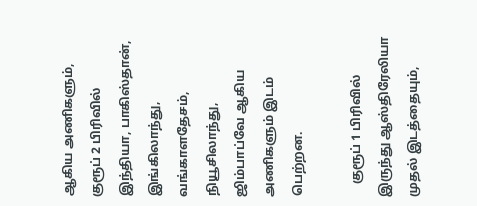ஆகிய அணிகளும், குரூப் 2 பிரிவில் இந்தியா, பாகிஸ்தான், இங்கிலாந்து, வங்காளதேசம், நியூசிலாந்து, ஜிம்பாப்வே ஆகிய அணிகளும் இடம் பெற்றன.

    குரூப் 1 பிரிவில் இருந்து ஆஸ்திரேலியா முதல் இடத்தையும்,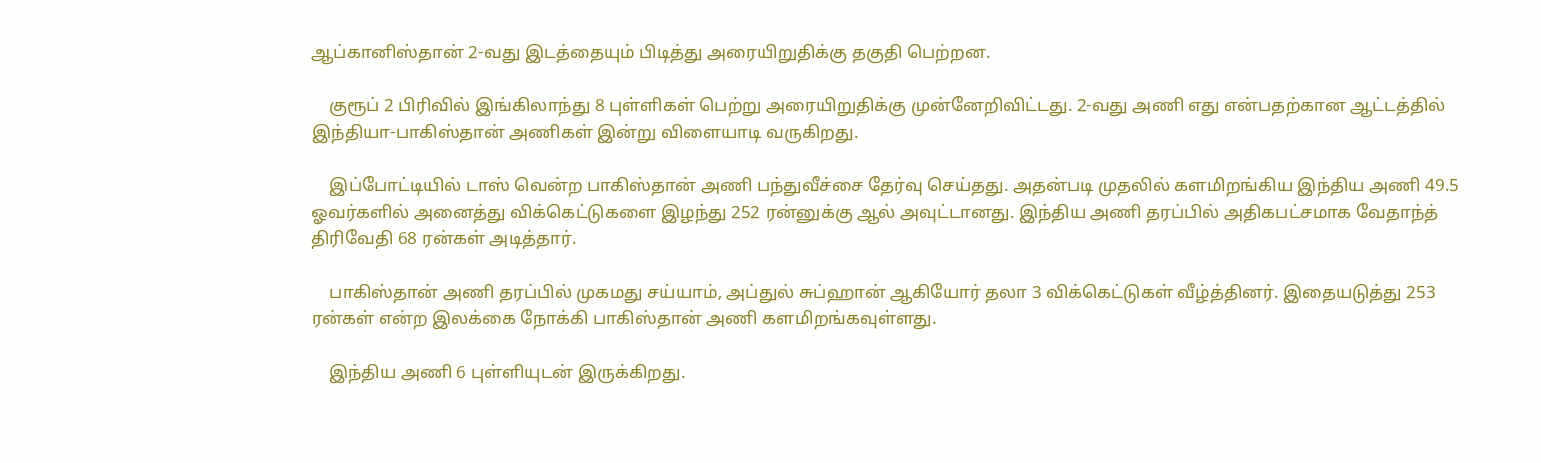ஆப்கானிஸ்தான் 2-வது இடத்தையும் பிடித்து அரையிறுதிக்கு தகுதி பெற்றன.

    குரூப் 2 பிரிவில் இங்கிலாந்து 8 புள்ளிகள் பெற்று அரையிறுதிக்கு முன்னேறிவிட்டது. 2-வது அணி எது என்பதற்கான ஆட்டத்தில் இந்தியா-பாகிஸ்தான் அணிகள் இன்று விளையாடி வருகிறது.

    இப்போட்டியில் டாஸ் வென்ற பாகிஸ்தான் அணி பந்துவீச்சை தேர்வு செய்தது. அதன்படி முதலில் களமிறங்கிய இந்திய அணி 49.5 ஓவர்களில் அனைத்து விக்கெட்டுகளை இழந்து 252 ரன்னுக்கு ஆல் அவுட்டானது. இந்திய அணி தரப்பில் அதிகபட்சமாக வேதாந்த் திரிவேதி 68 ரன்கள் அடித்தார்.

    பாகிஸ்தான் அணி தரப்பில் முகமது சய்யாம், அப்துல் சுப்ஹான் ஆகியோர் தலா 3 விக்கெட்டுகள் வீழ்த்தினர். இதையடுத்து 253 ரன்கள் என்ற இலக்கை நோக்கி பாகிஸ்தான் அணி களமிறங்கவுள்ளது.

    இந்திய அணி 6 புள்ளியுடன் இருக்கிறது.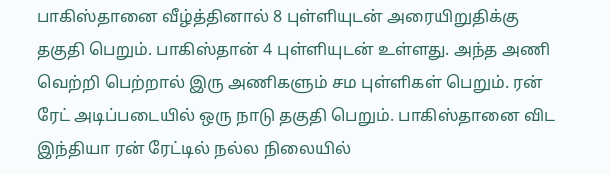பாகிஸ்தானை வீழ்த்தினால் 8 புள்ளியுடன் அரையிறுதிக்கு தகுதி பெறும். பாகிஸ்தான் 4 புள்ளியுடன் உள்ளது. அந்த அணி வெற்றி பெற்றால் இரு அணிகளும் சம புள்ளிகள் பெறும். ரன் ரேட் அடிப்படையில் ஒரு நாடு தகுதி பெறும். பாகிஸ்தானை விட இந்தியா ரன் ரேட்டில் நல்ல நிலையில்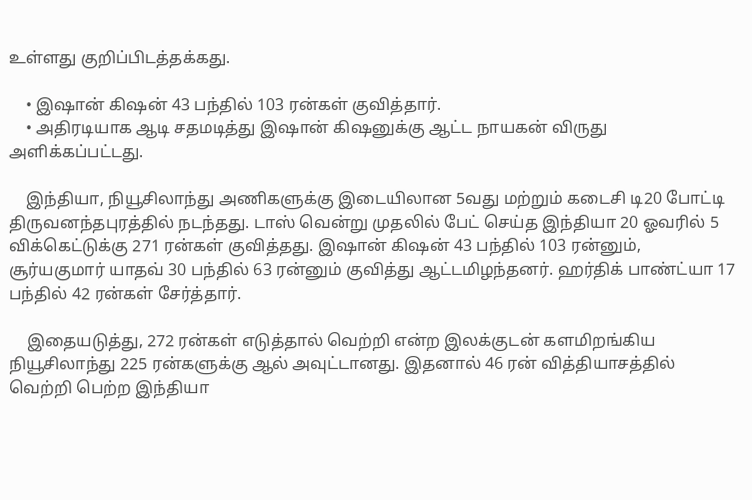உள்ளது குறிப்பிடத்தக்கது.

    • இஷான் கிஷன் 43 பந்தில் 103 ரன்கள் குவித்தார்.
    • அதிரடியாக ஆடி சதமடித்து இஷான் கிஷனுக்கு ஆட்ட நாயகன் விருது அளிக்கப்பட்டது.

    இந்தியா, நியூசிலாந்து அணிகளுக்கு இடையிலான 5வது மற்றும் கடைசி டி20 போட்டி திருவனந்தபுரத்தில் நடந்தது. டாஸ் வென்று முதலில் பேட் செய்த இந்தியா 20 ஓவரில் 5 விக்கெட்டுக்கு 271 ரன்கள் குவித்தது. இஷான் கிஷன் 43 பந்தில் 103 ரன்னும், சூர்யகுமார் யாதவ் 30 பந்தில் 63 ரன்னும் குவித்து ஆட்டமிழந்தனர். ஹர்திக் பாண்ட்யா 17 பந்தில் 42 ரன்கள் சேர்த்தார்.

    இதையடுத்து, 272 ரன்கள் எடுத்தால் வெற்றி என்ற இலக்குடன் களமிறங்கிய நியூசிலாந்து 225 ரன்களுக்கு ஆல் அவுட்டானது. இதனால் 46 ரன் வித்தியாசத்தில் வெற்றி பெற்ற இந்தியா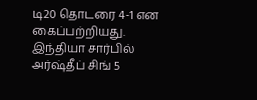டி20 தொடரை 4-1 என கைப்பற்றியது. இந்தியா சார்பில் அர்ஷ்தீப் சிங் 5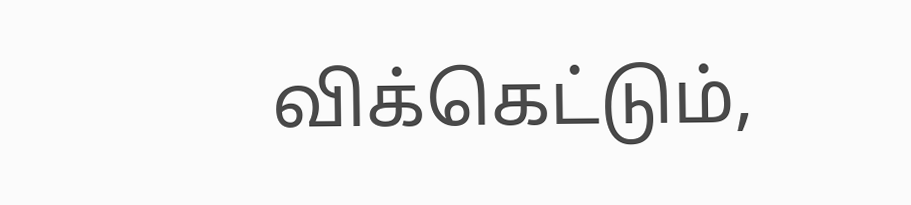விக்கெட்டும்,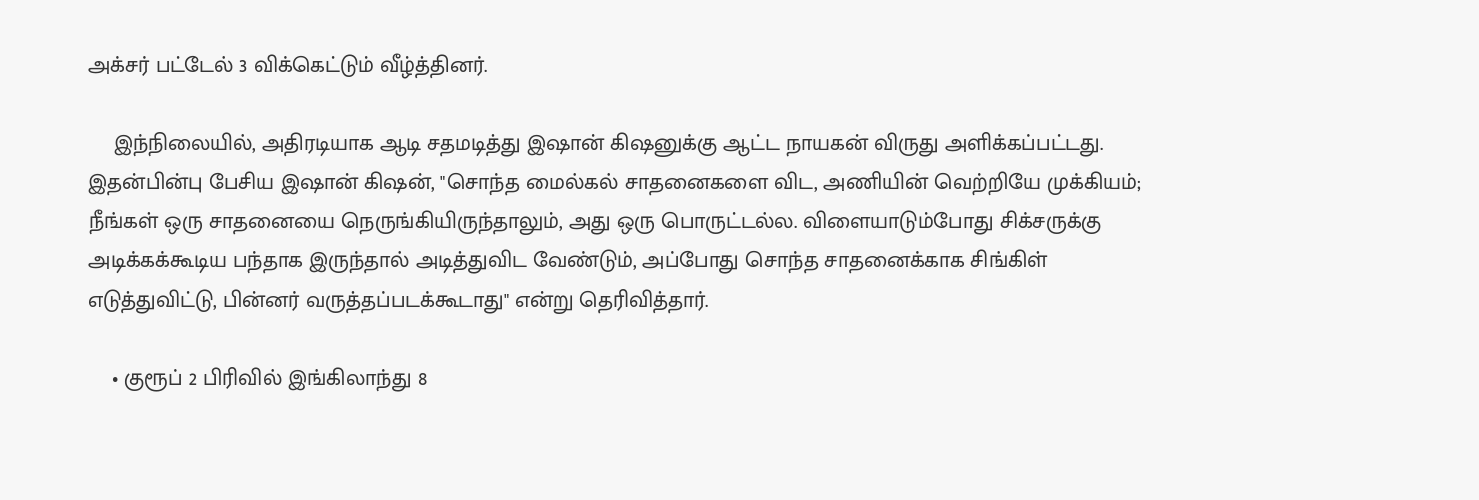அக்சர் பட்டேல் 3 விக்கெட்டும் வீழ்த்தினர்.

    இந்நிலையில், அதிரடியாக ஆடி சதமடித்து இஷான் கிஷனுக்கு ஆட்ட நாயகன் விருது அளிக்கப்பட்டது. இதன்பின்பு பேசிய இஷான் கிஷன், "சொந்த மைல்கல் சாதனைகளை விட, அணியின் வெற்றியே முக்கியம்; நீங்கள் ஒரு சாதனையை நெருங்கியிருந்தாலும், அது ஒரு பொருட்டல்ல. விளையாடும்போது சிக்சருக்கு அடிக்கக்கூடிய பந்தாக இருந்தால் அடித்துவிட வேண்டும், அப்போது சொந்த சாதனைக்காக சிங்கிள் எடுத்துவிட்டு, பின்னர் வருத்தப்படக்கூடாது" என்று தெரிவித்தார்.

    • குரூப் 2 பிரிவில் இங்கிலாந்து 8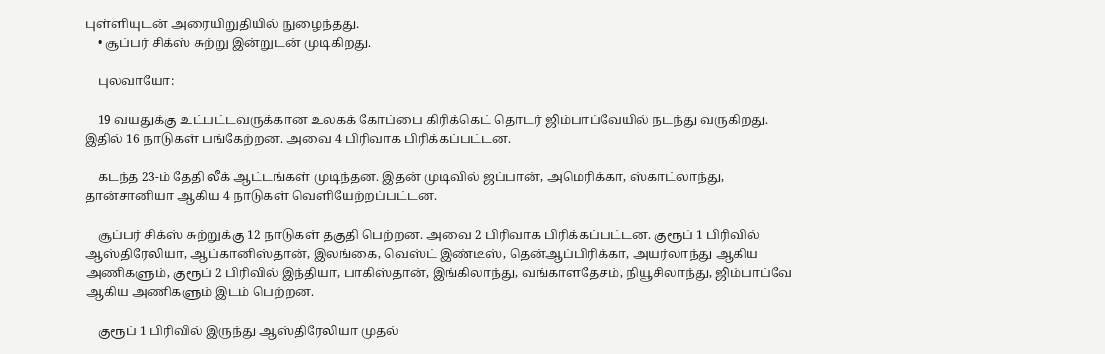புள்ளியுடன் அரையிறுதியில் நுழைந்தது.
    • சூப்பர் சிக்ஸ் சுற்று இன்றுடன் முடிகிறது.

    புலவாயோ:

    19 வயதுக்கு உட்பட்டவருக்கான உலகக் கோப்பை கிரிக்கெட் தொடர் ஜிம்பாப்வேயில் நடந்து வருகிறது. இதில் 16 நாடுகள் பங்கேற்றன. அவை 4 பிரிவாக பிரிக்கப்பட்டன.

    கடந்த 23-ம் தேதி லீக் ஆட்டங்கள் முடிந்தன. இதன் முடிவில் ஜப்பான், அமெரிக்கா, ஸ்காட்லாந்து, தான்சானியா ஆகிய 4 நாடுகள் வெளியேற்றப்பட்டன.

    சூப்பர் சிக்ஸ் சுற்றுக்கு 12 நாடுகள் தகுதி பெற்றன. அவை 2 பிரிவாக பிரிக்கப்பட்டன. குரூப் 1 பிரிவில் ஆஸ்திரேலியா, ஆப்கானிஸ்தான், இலங்கை, வெஸ்ட் இண்டீஸ், தென்ஆப்பிரிக்கா, அயர்லாந்து ஆகிய அணிகளும், குரூப் 2 பிரிவில் இந்தியா, பாகிஸ்தான், இங்கிலாந்து, வங்காளதேசம், நியூசிலாந்து, ஜிம்பாப்வே ஆகிய அணிகளும் இடம் பெற்றன.

    குரூப் 1 பிரிவில் இருந்து ஆஸ்திரேலியா முதல்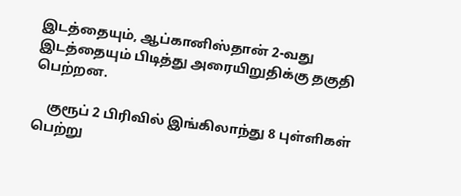இடத்தையும், ஆப்கானிஸ்தான் 2-வது இடத்தையும் பிடித்து அரையிறுதிக்கு தகுதி பெற்றன.

    குரூப் 2 பிரிவில் இங்கிலாந்து 8 புள்ளிகள் பெற்று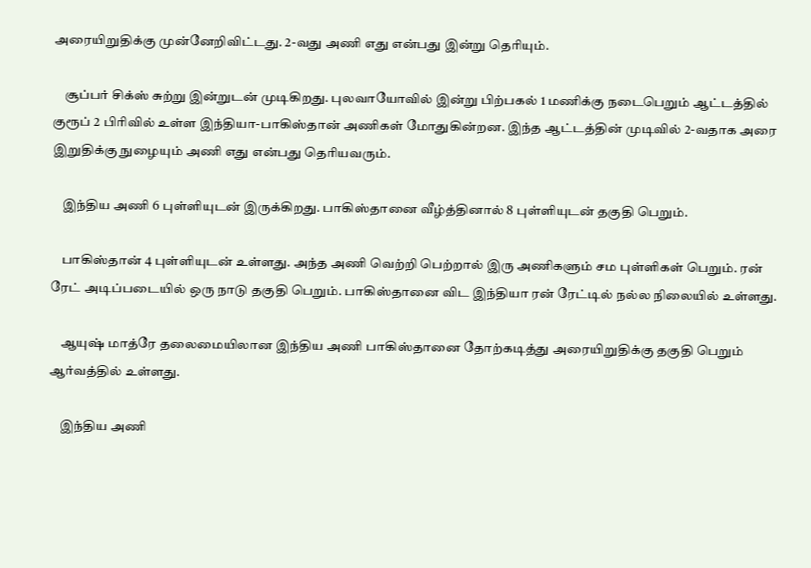அரையிறுதிக்கு முன்னேறிவிட்டது. 2-வது அணி எது என்பது இன்று தெரியும்.

    சூப்பர் சிக்ஸ் சுற்று இன்றுடன் முடிகிறது. புலவாயோவில் இன்று பிற்பகல் 1 மணிக்கு நடைபெறும் ஆட்டத்தில் குரூப் 2 பிரிவில் உள்ள இந்தியா-பாகிஸ்தான் அணிகள் மோதுகின்றன. இந்த ஆட்டத்தின் முடிவில் 2-வதாக அரை இறுதிக்கு நுழையும் அணி எது என்பது தெரியவரும்.

    இந்திய அணி 6 புள்ளியுடன் இருக்கிறது. பாகிஸ்தானை வீழ்த்தினால் 8 புள்ளியுடன் தகுதி பெறும்.

    பாகிஸ்தான் 4 புள்ளியுடன் உள்ளது. அந்த அணி வெற்றி பெற்றால் இரு அணிகளும் சம புள்ளிகள் பெறும். ரன் ரேட் அடிப்படையில் ஒரு நாடு தகுதி பெறும். பாகிஸ்தானை விட இந்தியா ரன் ரேட்டில் நல்ல நிலையில் உள்ளது.

    ஆயுஷ் மாத்ரே தலைமையிலான இந்திய அணி பாகிஸ்தானை தோற்கடித்து அரையிறுதிக்கு தகுதி பெறும் ஆர்வத்தில் உள்ளது.

    இந்திய அணி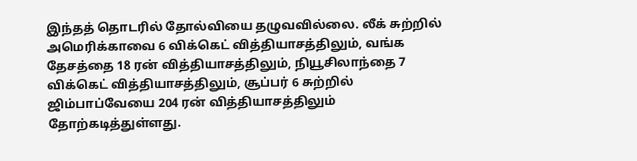இந்தத் தொடரில் தோல்வியை தழுவவில்லை. லீக் சுற்றில் அமெரிக்காவை 6 விக்கெட் வித்தியாசத்திலும், வங்க தேசத்தை 18 ரன் வித்தியாசத்திலும், நியூசிலாந்தை 7 விக்கெட் வித்தியாசத்திலும், சூப்பர் 6 சுற்றில் ஜிம்பாப்வேயை 204 ரன் வித்தியாசத்திலும் தோற்கடித்துள்ளது.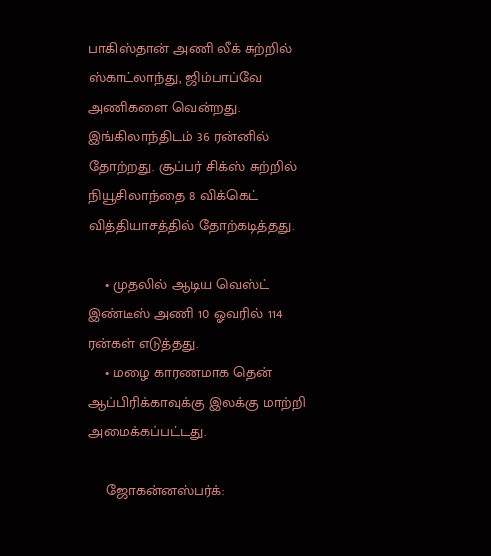பாகிஸ்தான் அணி லீக் சுற்றில் ஸ்காட்லாந்து, ஜிம்பாப்வே அணிகளை வென்றது. இங்கிலாந்திடம் 36 ரன்னில் தோற்றது. சூப்பர் சிக்ஸ் சுற்றில் நியூசிலாந்தை 8 விக்கெட் வித்தியாசத்தில் தோற்கடித்தது.

    • முதலில் ஆடிய வெஸ்ட் இண்டீஸ் அணி 10 ஓவரில் 114 ரன்கள் எடுத்தது.
    • மழை காரணமாக தென் ஆப்பிரிக்காவுக்கு இலக்கு மாற்றி அமைக்கப்பட்டது.

    ஜோகன்னஸ்பர்க்: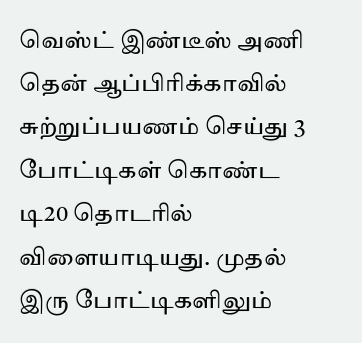வெஸ்ட் இண்டீஸ் அணி தென் ஆப்பிரிக்காவில் சுற்றுப்பயணம் செய்து 3 போட்டிகள் கொண்ட டி20 தொடரில் விளையாடியது. முதல் இரு போட்டிகளிலும்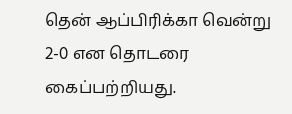தென் ஆப்பிரிக்கா வென்று 2-0 என தொடரை கைப்பற்றியது.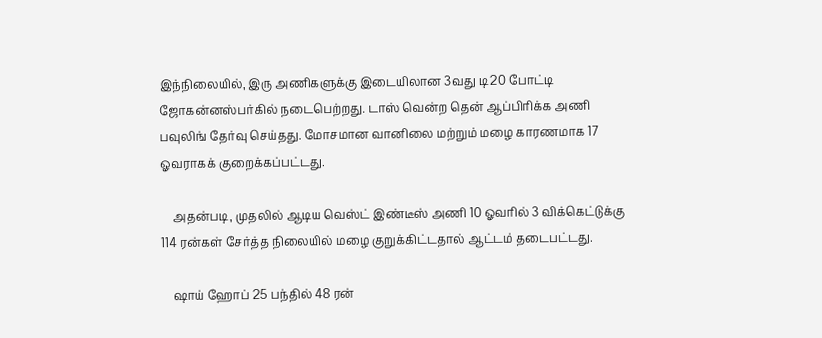இந்நிலையில், இரு அணிகளுக்கு இடையிலான 3வது டி20 போட்டி ஜோகன்னஸ்பர்கில் நடைபெற்றது. டாஸ் வென்ற தென் ஆப்பிரிக்க அணி பவுலிங் தேர்வு செய்தது. மோசமான வானிலை மற்றும் மழை காரணமாக 17 ஓவராகக் குறைக்கப்பட்டது.

    அதன்படி, முதலில் ஆடிய வெஸ்ட் இண்டீஸ் அணி 10 ஓவரில் 3 விக்கெட்டுக்கு 114 ரன்கள் சேர்த்த நிலையில் மழை குறுக்கிட்டதால் ஆட்டம் தடைபட்டது.

    ஷாய் ஹோப் 25 பந்தில் 48 ரன்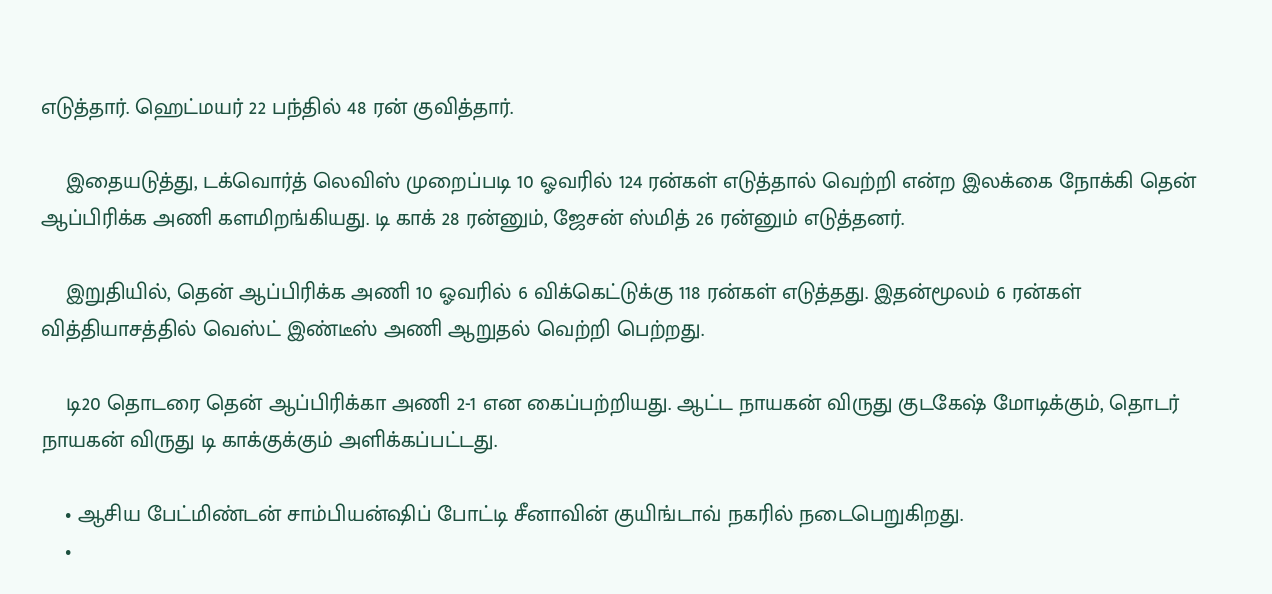எடுத்தார். ஹெட்மயர் 22 பந்தில் 48 ரன் குவித்தார்.

    இதையடுத்து, டக்வொர்த் லெவிஸ் முறைப்படி 10 ஓவரில் 124 ரன்கள் எடுத்தால் வெற்றி என்ற இலக்கை நோக்கி தென் ஆப்பிரிக்க அணி களமிறங்கியது. டி காக் 28 ரன்னும், ஜேசன் ஸ்மித் 26 ரன்னும் எடுத்தனர்.

    இறுதியில், தென் ஆப்பிரிக்க அணி 10 ஓவரில் 6 விக்கெட்டுக்கு 118 ரன்கள் எடுத்தது. இதன்மூலம் 6 ரன்கள் வித்தியாசத்தில் வெஸ்ட் இண்டீஸ் அணி ஆறுதல் வெற்றி பெற்றது.

    டி20 தொடரை தென் ஆப்பிரிக்கா அணி 2-1 என கைப்பற்றியது. ஆட்ட நாயகன் விருது குடகேஷ் மோடிக்கும், தொடர் நாயகன் விருது டி காக்குக்கும் அளிக்கப்பட்டது.

    • ஆசிய பேட்மிண்டன் சாம்பியன்ஷிப் போட்டி சீனாவின் குயிங்டாவ் நகரில் நடைபெறுகிறது.
    •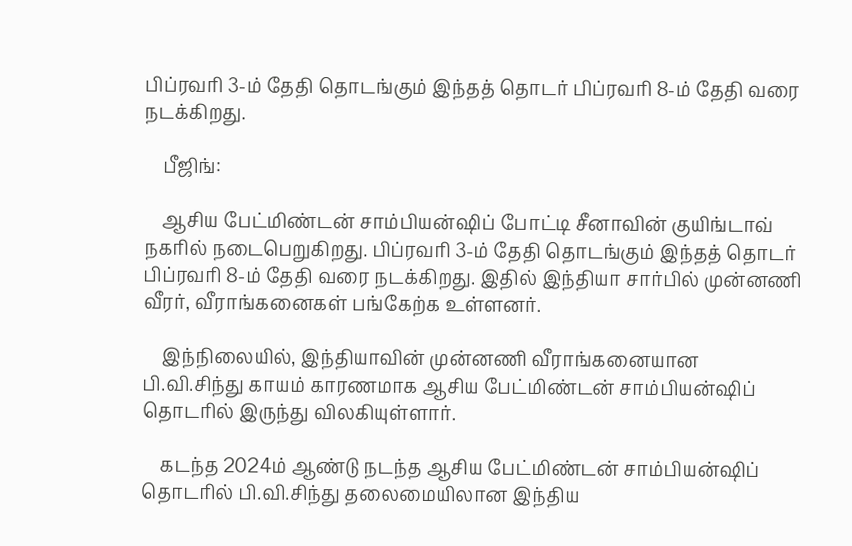பிப்ரவரி 3-ம் தேதி தொடங்கும் இந்தத் தொடர் பிப்ரவரி 8-ம் தேதி வரை நடக்கிறது.

    பீஜிங்:

    ஆசிய பேட்மிண்டன் சாம்பியன்ஷிப் போட்டி சீனாவின் குயிங்டாவ் நகரில் நடைபெறுகிறது. பிப்ரவரி 3-ம் தேதி தொடங்கும் இந்தத் தொடர் பிப்ரவரி 8-ம் தேதி வரை நடக்கிறது. இதில் இந்தியா சார்பில் முன்னணி வீரர், வீராங்கனைகள் பங்கேற்க உள்ளனர்.

    இந்நிலையில், இந்தியாவின் முன்னணி வீராங்கனையான பி.வி.சிந்து காயம் காரணமாக ஆசிய பேட்மிண்டன் சாம்பியன்ஷிப் தொடரில் இருந்து விலகியுள்ளார்.

    கடந்த 2024ம் ஆண்டு நடந்த ஆசிய பேட்மிண்டன் சாம்பியன்ஷிப் தொடரில் பி.வி.சிந்து தலைமையிலான இந்திய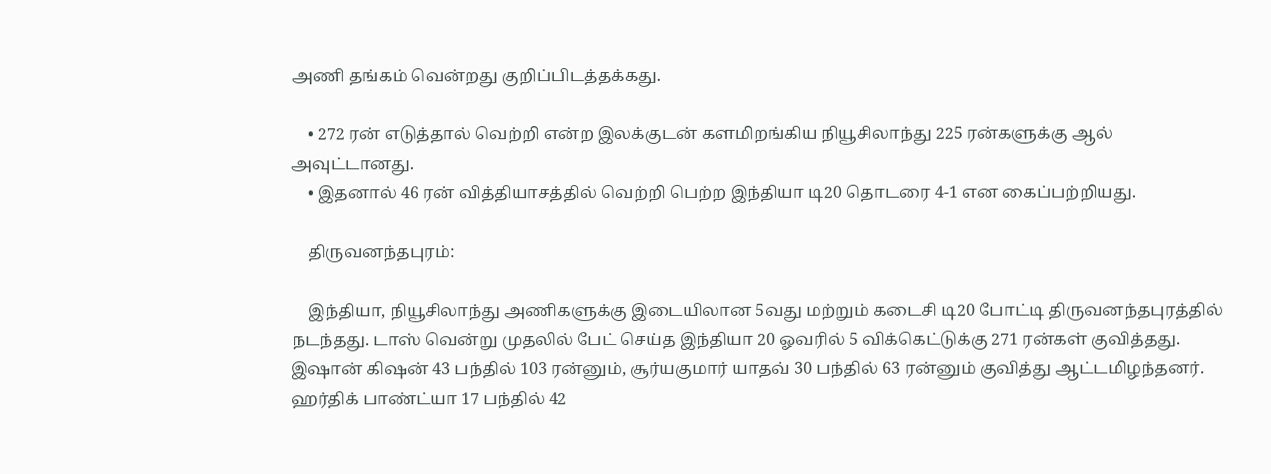அணி தங்கம் வென்றது குறிப்பிடத்தக்கது.

    • 272 ரன் எடுத்தால் வெற்றி என்ற இலக்குடன் களமிறங்கிய நியூசிலாந்து 225 ரன்களுக்கு ஆல் அவுட்டானது.
    • இதனால் 46 ரன் வித்தியாசத்தில் வெற்றி பெற்ற இந்தியா டி20 தொடரை 4-1 என கைப்பற்றியது.

    திருவனந்தபுரம்:

    இந்தியா, நியூசிலாந்து அணிகளுக்கு இடையிலான 5வது மற்றும் கடைசி டி20 போட்டி திருவனந்தபுரத்தில் நடந்தது. டாஸ் வென்று முதலில் பேட் செய்த இந்தியா 20 ஓவரில் 5 விக்கெட்டுக்கு 271 ரன்கள் குவித்தது. இஷான் கிஷன் 43 பந்தில் 103 ரன்னும், சூர்யகுமார் யாதவ் 30 பந்தில் 63 ரன்னும் குவித்து ஆட்டமிழந்தனர். ஹர்திக் பாண்ட்யா 17 பந்தில் 42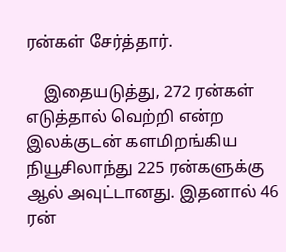ரன்கள் சேர்த்தார்.

    இதையடுத்து, 272 ரன்கள் எடுத்தால் வெற்றி என்ற இலக்குடன் களமிறங்கிய நியூசிலாந்து 225 ரன்களுக்கு ஆல் அவுட்டானது. இதனால் 46 ரன்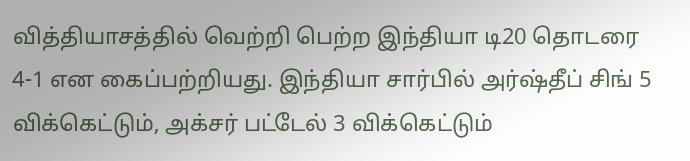வித்தியாசத்தில் வெற்றி பெற்ற இந்தியா டி20 தொடரை 4-1 என கைப்பற்றியது. இந்தியா சார்பில் அர்ஷ்தீப் சிங் 5 விக்கெட்டும், அக்சர் பட்டேல் 3 விக்கெட்டும்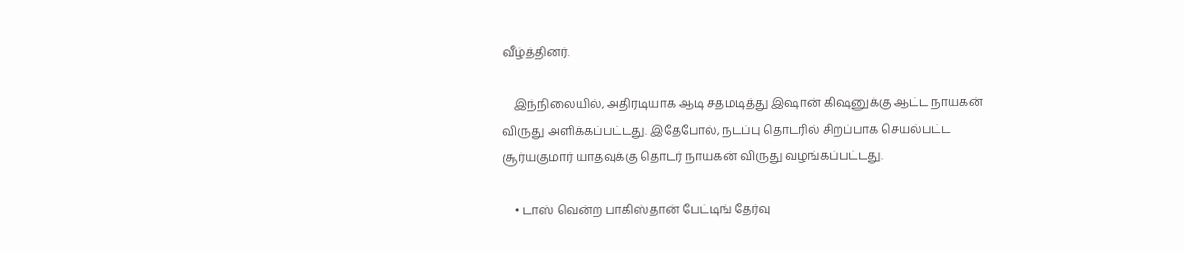வீழ்த்தினர்.

    இந்நிலையில், அதிரடியாக ஆடி சதமடித்து இஷான் கிஷனுக்கு ஆட்ட நாயகன் விருது அளிக்கப்பட்டது. இதேபோல், நடப்பு தொடரில் சிறப்பாக செயல்பட்ட சூர்யகுமார் யாதவுக்கு தொடர் நாயகன் விருது வழங்கப்பட்டது.

    • டாஸ் வென்ற பாகிஸ்தான் பேட்டிங் தேர்வு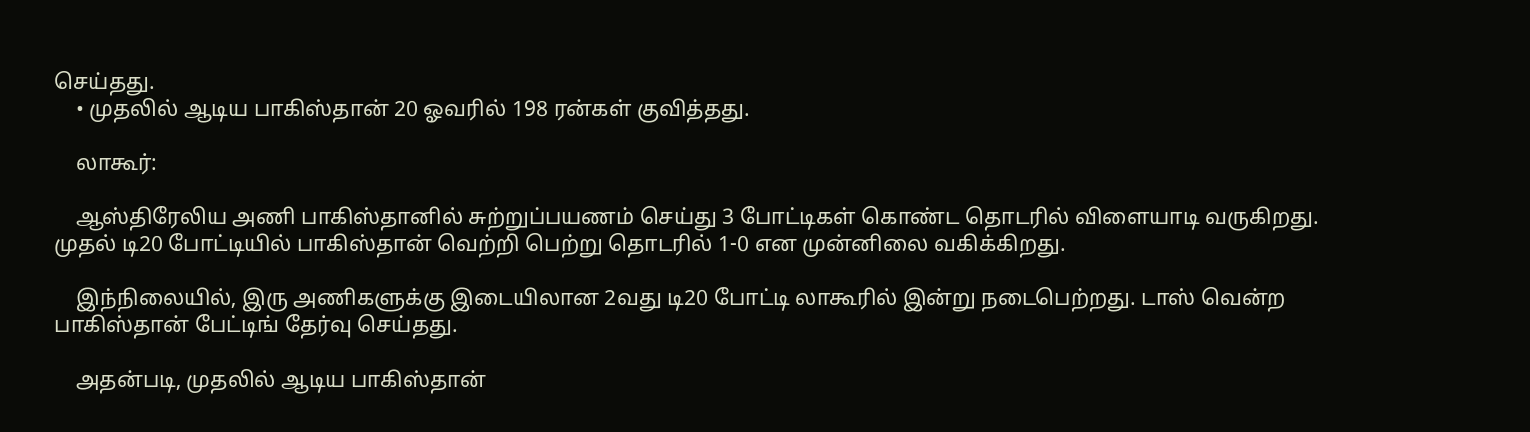செய்தது.
    • முதலில் ஆடிய பாகிஸ்தான் 20 ஓவரில் 198 ரன்கள் குவித்தது.

    லாகூர்:

    ஆஸ்திரேலிய அணி பாகிஸ்தானில் சுற்றுப்பயணம் செய்து 3 போட்டிகள் கொண்ட தொடரில் விளையாடி வருகிறது. முதல் டி20 போட்டியில் பாகிஸ்தான் வெற்றி பெற்று தொடரில் 1-0 என முன்னிலை வகிக்கிறது.

    இந்நிலையில், இரு அணிகளுக்கு இடையிலான 2வது டி20 போட்டி லாகூரில் இன்று நடைபெற்றது. டாஸ் வென்ற பாகிஸ்தான் பேட்டிங் தேர்வு செய்தது.

    அதன்படி, முதலில் ஆடிய பாகிஸ்தான்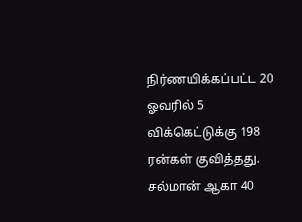நிர்ணயிக்கப்பட்ட 20 ஓவரில் 5 விக்கெட்டுக்கு 198 ரன்கள் குவித்தது. சல்மான் ஆகா 40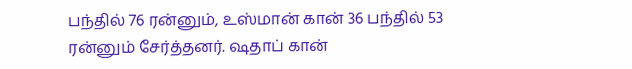பந்தில் 76 ரன்னும், உஸ்மான் கான் 36 பந்தில் 53 ரன்னும் சேர்த்தனர். ஷதாப் கான்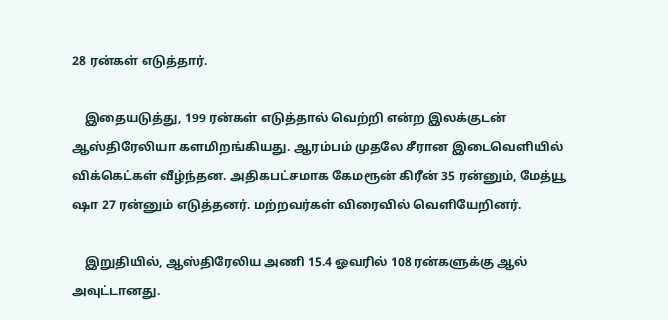28 ரன்கள் எடுத்தார்.

    இதையடுத்து, 199 ரன்கள் எடுத்தால் வெற்றி என்ற இலக்குடன் ஆஸ்திரேலியா களமிறங்கியது. ஆரம்பம் முதலே சீரான இடைவெளியில் விக்கெட்கள் வீழ்ந்தன. அதிகபட்சமாக கேமரூன் கிரீன் 35 ரன்னும், மேத்யூ ஷா 27 ரன்னும் எடுத்தனர். மற்றவர்கள் விரைவில் வெளியேறினர்.

    இறுதியில், ஆஸ்திரேலிய அணி 15.4 ஓவரில் 108 ரன்களுக்கு ஆல் அவுட்டானது.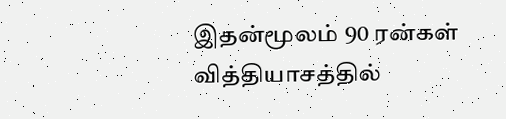இதன்மூலம் 90 ரன்கள் வித்தியாசத்தில்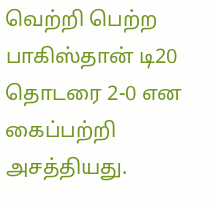வெற்றி பெற்ற பாகிஸ்தான் டி20 தொடரை 2-0 என கைப்பற்றி அசத்தியது.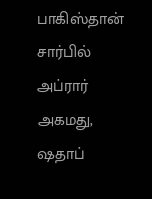பாகிஸ்தான் சார்பில் அப்ரார் அகமது, ஷதாப்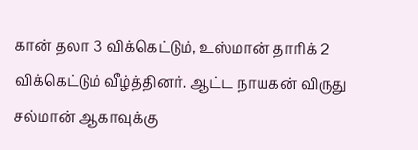கான் தலா 3 விக்கெட்டும், உஸ்மான் தாரிக் 2 விக்கெட்டும் வீழ்த்தினர். ஆட்ட நாயகன் விருது சல்மான் ஆகாவுக்கு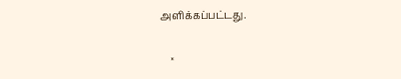அளிக்கப்பட்டது.

    ×